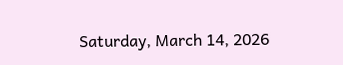Saturday, March 14, 2026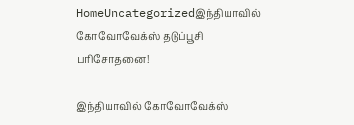HomeUncategorizedஇந்தியாவில் கோவோவேக்ஸ் தடுப்பூசி பரிசோதனை!

இந்தியாவில் கோவோவேக்ஸ்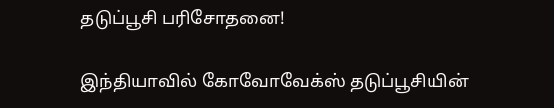தடுப்பூசி பரிசோதனை!

இந்தியாவில் கோவோவேக்ஸ் தடுப்பூசியின்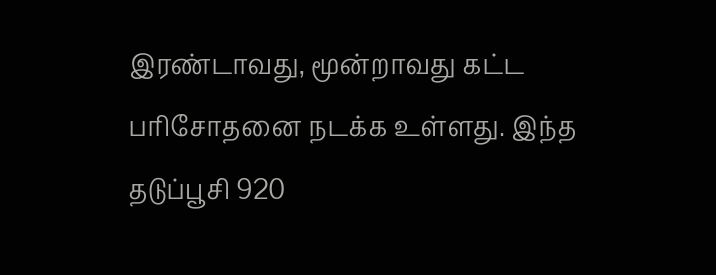இரண்டாவது, மூன்றாவது கட்ட பரிசோதனை நடக்க உள்ளது. இந்த தடுப்பூசி 920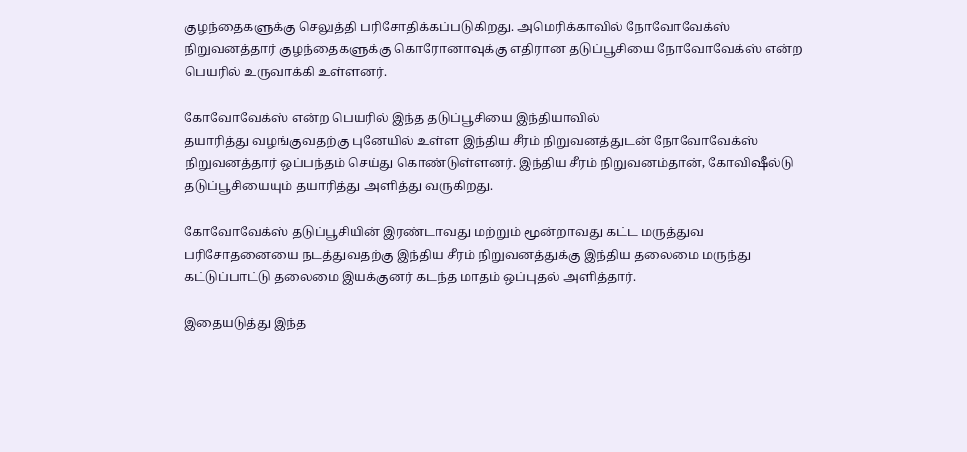குழந்தைகளுக்கு செலுத்தி பரிசோதிக்கப்படுகிறது. அமெரிக்காவில் நோவோவேக்ஸ் நிறுவனத்தார் குழந்தைகளுக்கு கொரோனாவுக்கு எதிரான தடுப்பூசியை நோவோவேக்ஸ் என்ற பெயரில் உருவாக்கி உள்ளனர்.

கோவோவேக்ஸ் என்ற பெயரில் இந்த தடுப்பூசியை இந்தியாவில்
தயாரித்து வழங்குவதற்கு புனேயில் உள்ள இந்திய சீரம் நிறுவனத்துடன் நோவோவேக்ஸ் நிறுவனத்தார் ஒப்பந்தம் செய்து கொண்டுள்ளனர். இந்திய சீரம் நிறுவனம்தான், கோவிஷீல்டு தடுப்பூசியையும் தயாரித்து அளித்து வருகிறது.

கோவோவேக்ஸ் தடுப்பூசியின் இரண்டாவது மற்றும் மூன்றாவது கட்ட மருத்துவ பரிசோதனையை நடத்துவதற்கு இந்திய சீரம் நிறுவனத்துக்கு இந்திய தலைமை மருந்து கட்டுப்பாட்டு தலைமை இயக்குனர் கடந்த மாதம் ஒப்புதல் அளித்தார்.

இதையடுத்து இந்த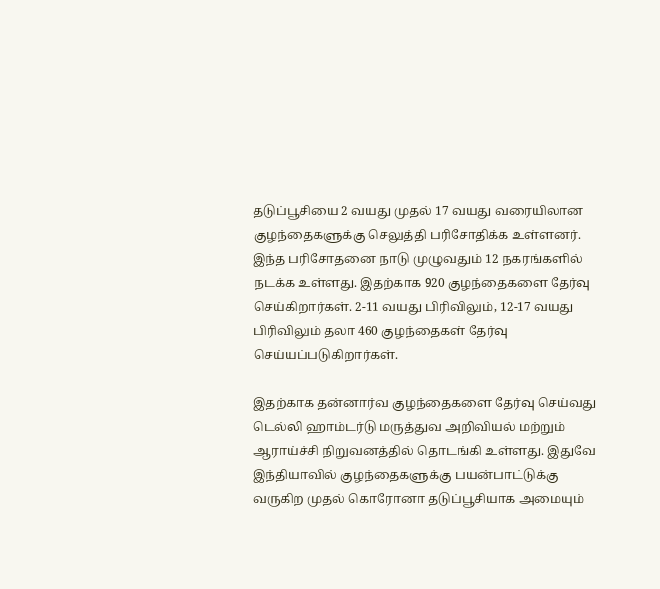தடுப்பூசியை 2 வயது முதல் 17 வயது வரையிலான குழந்தைகளுக்கு செலுத்தி பரிசோதிக்க உள்ளனர். இந்த பரிசோதனை நாடு முழுவதும் 12 நகரங்களில் நடக்க உள்ளது. இதற்காக 920 குழந்தைகளை தேர்வு செய்கிறார்கள். 2-11 வயது பிரிவிலும், 12-17 வயது பிரிவிலும் தலா 460 குழந்தைகள் தேர்வு செய்யப்படுகிறார்கள்.

இதற்காக தன்னார்வ குழந்தைகளை தேர்வு செய்வது டெல்லி ஹாம்டர்டு மருத்துவ அறிவியல் மற்றும் ஆராய்ச்சி நிறுவனத்தில் தொடங்கி உள்ளது. இதுவே இந்தியாவில் குழந்தைகளுக்கு பயன்பாட்டுக்கு வருகிற முதல் கொரோனா தடுப்பூசியாக அமையும்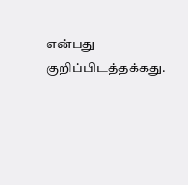என்பது குறிப்பிடத்தக்கது.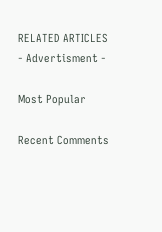RELATED ARTICLES
- Advertisment -

Most Popular

Recent Comments